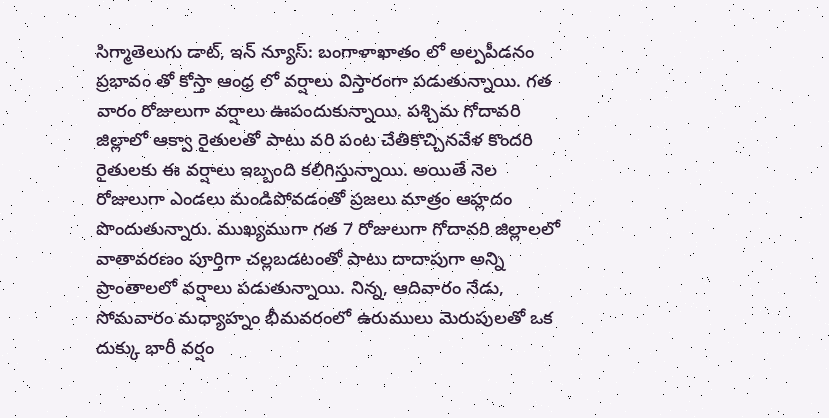సిగ్మాతెలుగు డాట్, ఇన్ న్యూస్: బంగాళాఖాతం లో అల్పపీడనం ప్రభావం తో కోస్తా ఆంధ్ర లో వర్షాలు విస్తారంగా పడుతున్నాయి. గత వారం రోజులుగా వర్షాలు ఊపందుకున్నాయి. పశ్చిమ గోదావరి జిల్లాలో ఆక్వా రైతులతో పాటు వరి పంట చేతికొచ్చినవేళ కొందరి రైతులకు ఈ వర్షాలు ఇబ్బంది కలిగిస్తున్నాయి. అయితే నెల రోజులుగా ఎండలు మండిపోవడంతో ప్రజలు మాత్రం ఆహ్లదం పొందుతున్నారు. ముఖ్యముగా గత 7 రోజులుగా గోదావరి జిల్లాలలో వాతావరణం పూర్తిగా చల్లబడటంతో పాటు దాదాపుగా అన్ని ప్రాంతాలలో వర్షాలు పడుతున్నాయి. నిన్న, ఆదివారం నేడు, సోమవారం మధ్యాహ్నం భీమవరంలో ఉరుములు మెరుపులతో ఒక దుక్కు భారీ వర్షం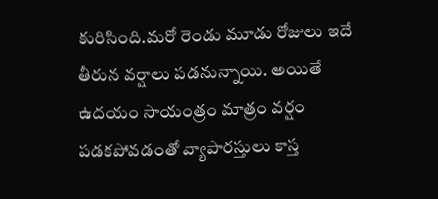కురిసింది.మరో రెండు మూడు రోజులు ఇదే తీరున వర్షాలు పడనున్నాయి. అయితే ఉదయం సాయంత్రం మాత్రం వర్షం పడకపోవడంతో వ్యాపారస్తులు కాస్త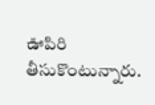ఊపిరి తీసుకొంటున్నారు.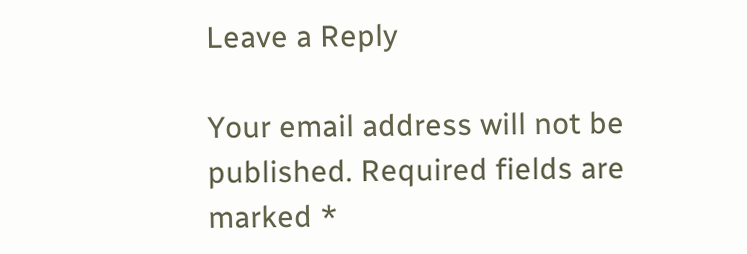Leave a Reply

Your email address will not be published. Required fields are marked *